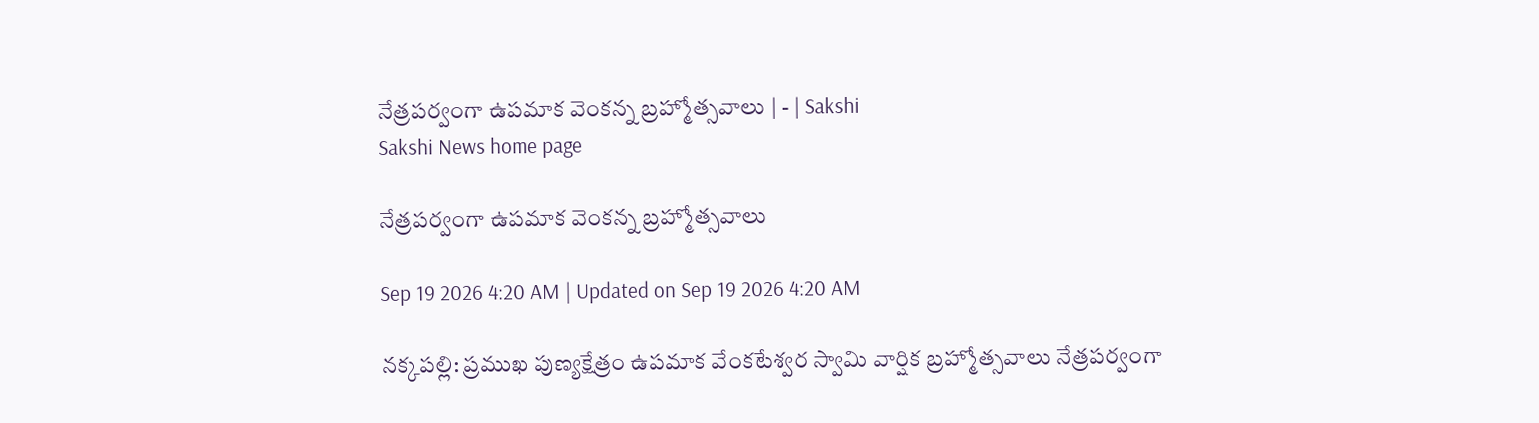నేత్రపర్వంగా ఉపమాక వెంకన్న బ్రహ్మోత్సవాలు | - | Sakshi
Sakshi News home page

నేత్రపర్వంగా ఉపమాక వెంకన్న బ్రహ్మోత్సవాలు

Sep 19 2026 4:20 AM | Updated on Sep 19 2026 4:20 AM

నక్కపల్లి: ప్రముఖ పుణ్యక్షేత్రం ఉపమాక వేంకటేశ్వర స్వామి వార్షిక బ్రహ్మోత్సవాలు నేత్రపర్వంగా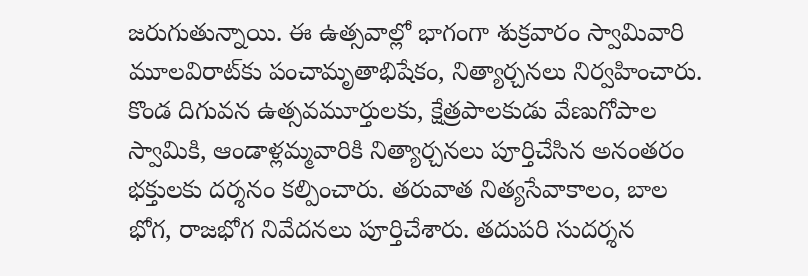జరుగుతున్నాయి. ఈ ఉత్సవాల్లో భాగంగా శుక్రవారం స్వామివారి మూలవిరాట్‌కు పంచామృతాభిషేకం, నిత్యార్చనలు నిర్వహించారు. కొండ దిగువన ఉత్సవమూర్తులకు, క్షేత్రపాలకుడు వేణుగోపాల స్వామికి, ఆండాళ్లమ్మవారికి నిత్యార్చనలు పూర్తిచేసిన అనంతరం భక్తులకు దర్శనం కల్పించారు. తరువాత నిత్యసేవాకాలం, బాల భోగ, రాజభోగ నివేదనలు పూర్తిచేశారు. తదుపరి సుదర్శన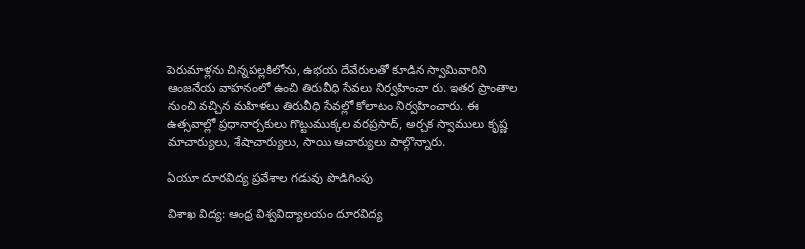పెరుమాళ్లను చిన్నపల్లకిలోను, ఉభయ దేవేరులతో కూడిన స్వామివారిని ఆంజనేయ వాహనంలో ఉంచి తిరువీధి సేవలు నిర్వహించా రు. ఇతర ప్రాంతాల నుంచి వచ్చిన మహిళలు తిరువీధి సేవల్లో కోలాటం నిర్వహించారు. ఈ ఉత్సవాల్లో ప్రధానార్చకులు గొట్టుముక్కల వరప్రసాద్‌, అర్చక స్వాములు కృష్ణ మాచార్యులు, శేషాచార్యులు, సాయి ఆచార్యులు పాల్గొన్నారు.

ఏయూ దూరవిద్య ప్రవేశాల గడువు పొడిగింపు

విశాఖ విద్య: ఆంధ్ర విశ్వవిద్యాలయం దూరవిద్య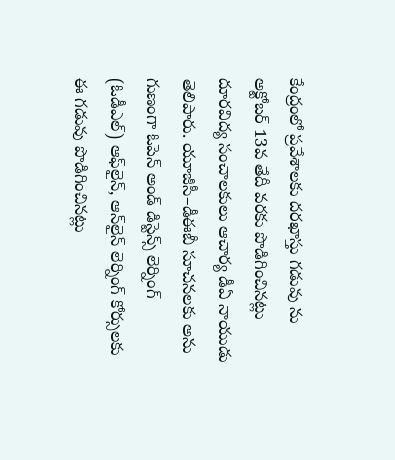కేంద్రంలో ప్రవేశాలకు దరఖాస్తు గడువు ను అక్టోబర్‌ 13వ తేదీ వరకు పొడిగించినట్లు దూరవిద్య సంచాలకులు ఆచార్య డీఏ నాయుడు తెలిపారు. యూజీసీ–డీఈబీ సూచనలకు అను గుణంగా ఓపెన్‌ అండ్‌ డిస్టెన్స్‌ లెర్నింగ్‌ (ఓడీఎల్‌) ఆఫ్‌లైన్‌, ఆన్‌లైన్‌ లెర్నింగ్‌ కోర్సులకు ఈ గడువు పొడిగించినట్లు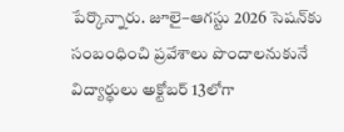పేర్కొన్నారు. జూలై–ఆగస్టు 2026 సెషన్‌కు సంబంధించి ప్రవేశాలు పొందాలనుకునే విద్యార్థులు అక్టోబర్‌ 13లోగా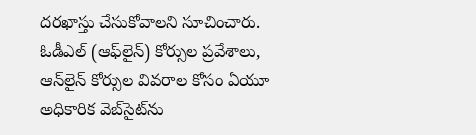దరఖాస్తు చేసుకోవాలని సూచించారు. ఓడీఎల్‌ (ఆఫ్‌లైన్‌) కోర్సుల ప్రవేశాలు, ఆన్‌లైన్‌ కోర్సుల వివరాల కోసం ఏయూ అధికారిక వెబ్‌సైట్‌ను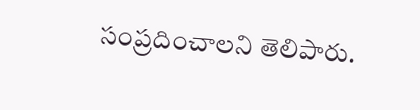సంప్రదించాలని తెలిపారు.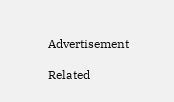Advertisement

Related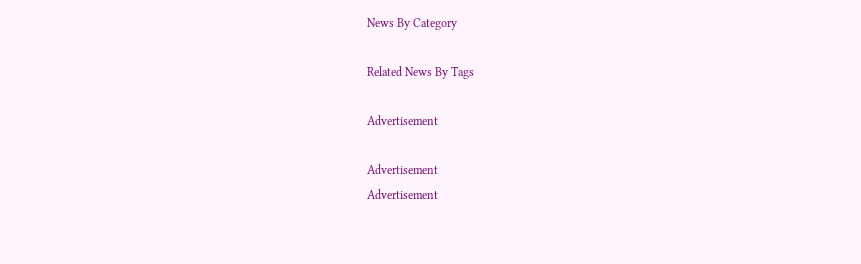News By Category

Related News By Tags

Advertisement

Advertisement
Advertisement